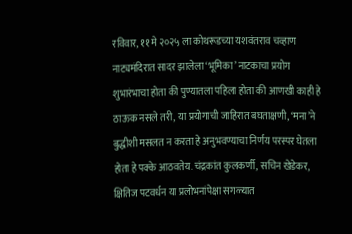रविवार, ११ मे २०२५ ला कोथरूडच्या यशवंतराव चव्हाण नाट्यमंदिरात सादर झालेला ‘भूमिका’ नाटकाचा प्रयोग शुभारंभाचा होता की पुण्यातला पहिला होता की आणखी काही हे ठाऊक नसले तरी, या प्रयोगाची जाहिरात बघताक्षणी, ‘मना’ने बुद्धीशी मसलत न करता हे अनुभवण्याचा निर्णय परस्पर घेतला होता हे पक्के आठवतेय. चंद्रकांत कुलकर्णी, सचिन खेडेकर, क्षितिज पटवर्धन या प्रलोभनांपेक्षा सगळ्यात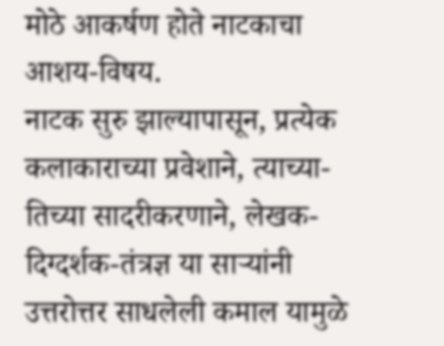मोठे आकर्षण होते नाटकाचा आशय-विषय.
नाटक सुरु झाल्यापासून, प्रत्येक कलाकाराच्या प्रवेशाने, त्याच्या-तिच्या सादरीकरणाने, लेखक-दिग्दर्शक-तंत्रज्ञ या साऱ्यांनी उत्तरोत्तर साधलेली कमाल यामुळे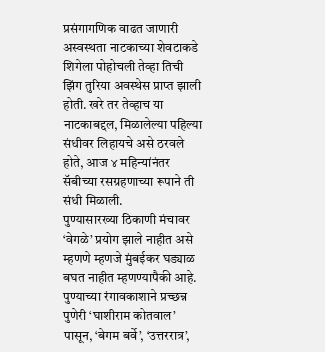प्रसंगागणिक वाढत जाणारी अस्वस्थता नाटकाच्या शेवटाकडे शिगेला पोहोचली तेव्हा तिची झिंग तुरिया अवस्थेस प्राप्त झाली होती. खरे तर तेव्हाच या नाटकाबद्दल, मिळालेल्या पहिल्या संधीवर लिहायचे असे ठरवले होते, आज ४ महिन्यांनंतर सॅबीच्या रसग्रहणाच्या रूपाने ती संधी मिळाली.
पुण्यासारख्या ठिकाणी मंचावर ‘वेगळे’ प्रयोग झाले नाहीत असे म्हणणे म्हणजे मुंबईकर घड्याळ बघत नाहीत म्हणण्यापैकी आहे. पुण्याच्या रंगावकाशाने प्रच्छन्न पुणेरी ‘घाशीराम कोतवाल’ पासून, ‘बेगम बर्वे’, ‘उत्तररात्र’,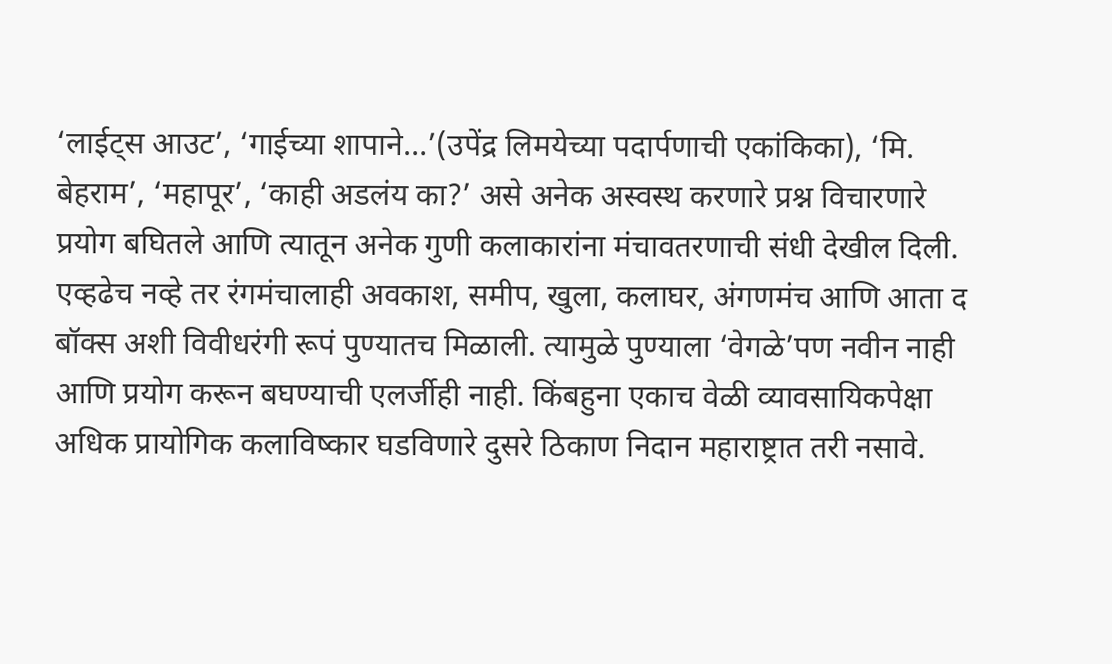‘लाईट्स आउट’, ‘गाईच्या शापाने…’(उपेंद्र लिमयेच्या पदार्पणाची एकांकिका), ‘मि. बेहराम’, ‘महापूर’, ‘काही अडलंय का?’ असे अनेक अस्वस्थ करणारे प्रश्न विचारणारे प्रयोग बघितले आणि त्यातून अनेक गुणी कलाकारांना मंचावतरणाची संधी देखील दिली. एव्हढेच नव्हे तर रंगमंचालाही अवकाश, समीप, खुला, कलाघर, अंगणमंच आणि आता द बॉक्स अशी विवीधरंगी रूपं पुण्यातच मिळाली. त्यामुळे पुण्याला ‘वेगळे’पण नवीन नाही आणि प्रयोग करून बघण्याची एलर्जीही नाही. किंबहुना एकाच वेळी व्यावसायिकपेक्षा अधिक प्रायोगिक कलाविष्कार घडविणारे दुसरे ठिकाण निदान महाराष्ट्रात तरी नसावे.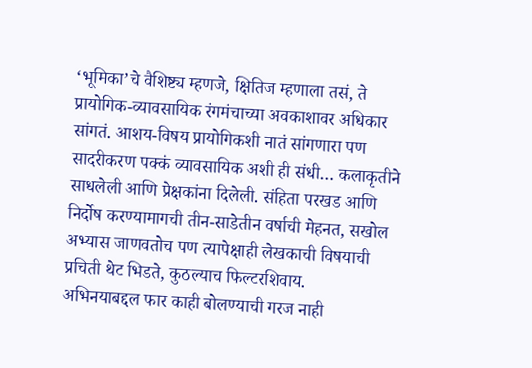‘भूमिका’चे वैशिष्ट्य म्हणजे, क्षितिज म्हणाला तसं, ते प्रायोगिक-व्यावसायिक रंगमंचाच्या अवकाशावर अधिकार सांगतं. आशय-विषय प्रायोगिकशी नातं सांगणारा पण सादरीकरण पक्कं व्यावसायिक अशी ही संधी… कलाकृतीने साधलेली आणि प्रेक्षकांना दिलेली. संहिता परखड आणि निर्दोष करण्यामागची तीन-साडेतीन वर्षाची मेहनत, सखोल अभ्यास जाणवतोच पण त्यापेक्षाही लेखकाची विषयाची प्रचिती थेट भिडते, कुठल्याच फिल्टरशिवाय.
अभिनयाबद्दल फार काही बोलण्याची गरज नाही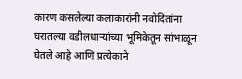कारण कसलेल्या कलाकारांनी नवोदितांना घरातल्या वडीलधाऱ्यांच्या भूमिकेतून सांभाळून घेतले आहे आणि प्रत्येकाने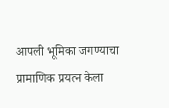आपली भूमिका जगण्याचा प्रामाणिक प्रयत्न केला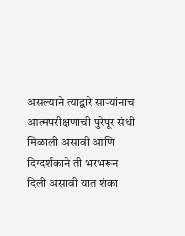असल्याने त्याद्वारे साऱ्यांनाच आत्मपरीक्षणाची पुरेपूर संधी मिळाली असावी आणि दिग्दर्शकाने ती भरभरून दिली असावी यात शंका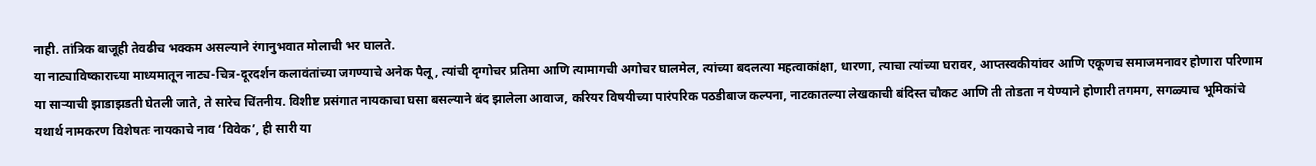नाही. तांत्रिक बाजूही तेवढीच भक्कम असल्याने रंगानुभवात मोलाची भर घालते.
या नाट्याविष्काराच्या माध्यमातून नाट्य-चित्र-दूरदर्शन कलावंतांच्या जगण्याचे अनेक पैलू, त्यांची दृग्गोचर प्रतिमा आणि त्यामागची अगोचर घालमेल, त्यांच्या बदलत्या महत्वाकांक्षा, धारणा, त्याचा त्यांच्या घरावर, आप्तस्वकीयांवर आणि एकूणच समाजमनावर होणारा परिणाम या साऱ्याची झाडाझडती घेतली जाते, ते सारेच चिंतनीय. विशीष्ट प्रसंगात नायकाचा घसा बसल्याने बंद झालेला आवाज, करियर विषयीच्या पारंपरिक पठडीबाज कल्पना, नाटकातल्या लेखकाची बंदिस्त चौकट आणि ती तोडता न येण्याने होणारी तगमग, सगळ्याच भूमिकांचे यथार्थ नामकरण विशेषतः नायकाचे नाव ‘विवेक’, ही सारी या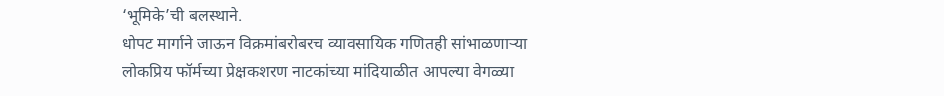‘भूमिके’ची बलस्थाने.
धोपट मार्गाने जाऊन विक्रमांबरोबरच व्यावसायिक गणितही सांभाळणाऱ्या लोकप्रिय फॉर्मच्या प्रेक्षकशरण नाटकांच्या मांदियाळीत आपल्या वेगळ्या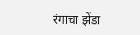रंगाचा झेंडा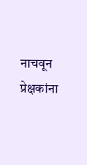नाचवून प्रेक्षकांना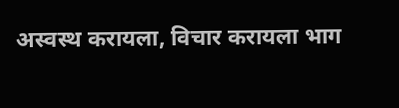अस्वस्थ करायला, विचार करायला भाग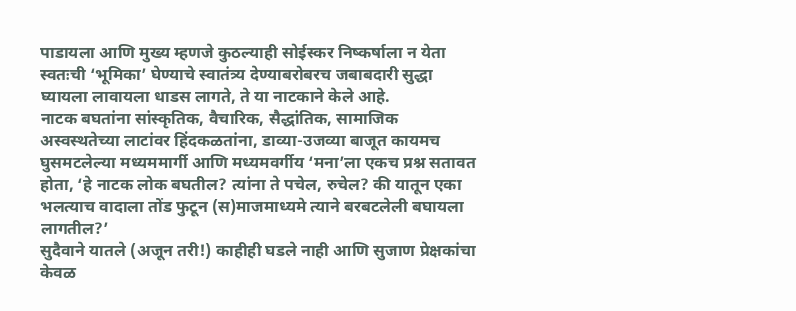पाडायला आणि मुख्य म्हणजे कुठल्याही सोईस्कर निष्कर्षाला न येता स्वतःची ‘भूमिका’ घेण्याचे स्वातंत्र्य देण्याबरोबरच जबाबदारी सुद्धा घ्यायला लावायला धाडस लागते, ते या नाटकाने केले आहे.
नाटक बघतांना सांस्कृतिक, वैचारिक, सैद्धांतिक, सामाजिक अस्वस्थतेच्या लाटांवर हिंदकळतांना, डाव्या-उजव्या बाजूत कायमच घुसमटलेल्या मध्यममार्गी आणि मध्यमवर्गीय ‘मना’ला एकच प्रश्न सतावत होता, ‘हे नाटक लोक बघतील? त्यांना ते पचेल, रुचेल? की यातून एका भलत्याच वादाला तोंड फुटून (स)माजमाध्यमे त्याने बरबटलेली बघायला लागतील?’
सुदैवाने यातले (अजून तरी!) काहीही घडले नाही आणि सुजाण प्रेक्षकांचा केवळ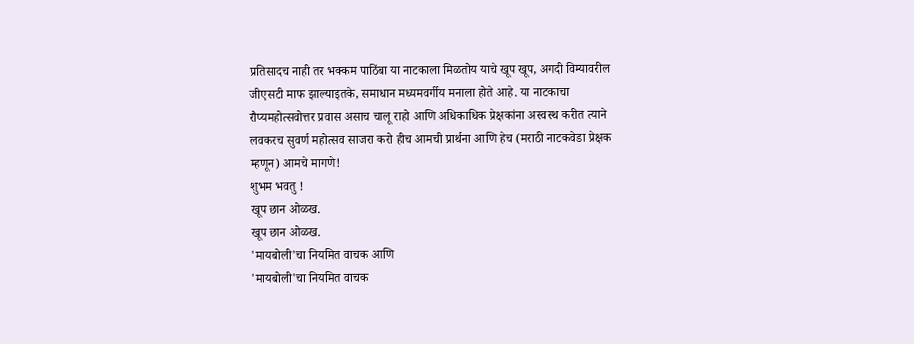प्रतिसादच नाही तर भक्कम पाठिंबा या नाटकाला मिळतोय याचे खूप खूप, अगदी विम्यावरील जीएसटी माफ झाल्याइतके, समाधान मध्यमवर्गीय मनाला होते आहे. या नाटकाचा रौप्यमहोत्सवोत्तर प्रवास असाच चालू राहो आणि अधिकाधिक प्रेक्षकांना अस्वस्थ करीत त्याने लवकरच सुवर्ण महोत्सव साजरा करो हीच आमची प्रार्थना आणि हेच (मराठी नाटकवेडा प्रेक्षक म्हणून) आमचे मागणे!
शुभम भवतु !
खूप छान ओळख.
खूप छान ओळख.
'मायबोली'चा नियमित वाचक आणि
'मायबोली'चा नियमित वाचक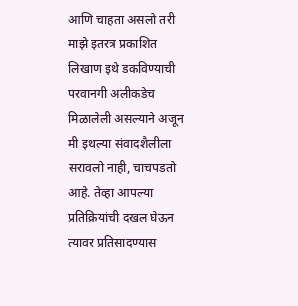आणि चाहता असलो तरी माझे इतरत्र प्रकाशित लिखाण इथे डकविण्याची परवानगी अलीकडेच मिळालेली असल्याने अजून मी इथल्या संवादशैलीला सरावलो नाही, चाचपडतो आहे. तेव्हा आपल्या प्रतिक्रियांची दखल घेऊन त्यावर प्रतिसादण्यास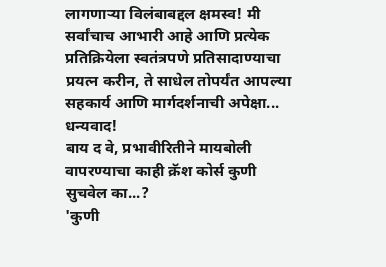लागणाऱ्या विलंबाबद्दल क्षमस्व! मी सर्वांचाच आभारी आहे आणि प्रत्येक प्रतिक्रियेला स्वतंत्रपणे प्रतिसादाण्याचा प्रयत्न करीन, ते साधेल तोपर्यंत आपल्या सहकार्य आणि मार्गदर्शनाची अपेक्षा... धन्यवाद!
बाय द वे, प्रभावीरितीने मायबोली वापरण्याचा काही क्रॅश कोर्स कुणी सुचवेल का...?
'कुणी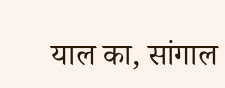याल का, सांगाल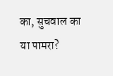का, सुचवाल का या पामरा?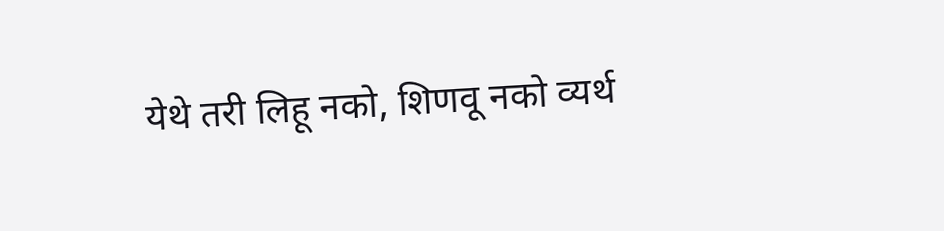येथे तरी लिहू नको, शिणवू नको व्यर्थ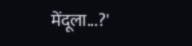मेंदूला...?'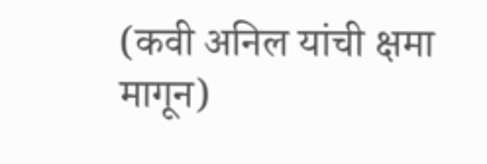(कवी अनिल यांची क्षमा मागून)